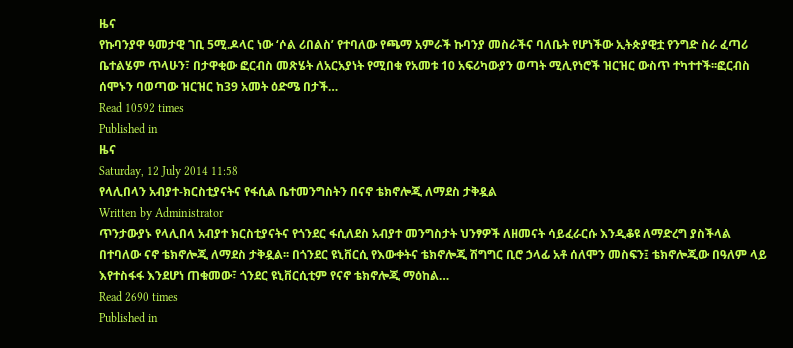ዜና
የኩባንያዋ ዓመታዊ ገቢ 5ሚ.ዶላር ነው ‘ሶል ሪበልስ’ የተባለው የጫማ አምራች ኩባንያ መስራችና ባለቤት የሆነችው ኢትጵያዊቷ የንግድ ስራ ፈጣሪ ቤተልሄም ጥላሁን፣ በታዋቂው ፎርብስ መጽሄት ለአርአያነት የሚበቁ የአመቱ 10 አፍሪካውያን ወጣት ሚሊየነሮች ዝርዝር ውስጥ ተካተተች፡፡ፎርብስ ሰሞኑን ባወጣው ዝርዝር ከ39 አመት ዕድሜ በታች…
Read 10592 times
Published in
ዜና
Saturday, 12 July 2014 11:58
የላሊበላን አብያተ-ክርስቲያናትና የፋሲል ቤተመንግስትን በናኖ ቴክኖሎጂ ለማደስ ታቅዷል
Written by Administrator
ጥንታውያኑ የላሊበላ አብያተ ክርስቲያናትና የጎንደር ፋሲለደስ አብያተ መንግስታት ህንፃዎች ለዘመናት ሳይፈራርሱ እንዲቆዩ ለማድረግ ያስችላል በተባለው ናኖ ቴክኖሎጂ ለማደስ ታቅዷል፡፡ በጎንደር ዩኒቨርሲ የእውቀትና ቴክኖሎጂ ሽግግር ቢሮ ኃላፊ አቶ ሰለሞን መስፍን፤ ቴክኖሎጂው በዓለም ላይ እየተስፋፋ እንደሆነ ጠቁመው፣ ጎንደር ዩኒቨርሲቲም የናኖ ቴክኖሎጂ ማዕከል…
Read 2690 times
Published in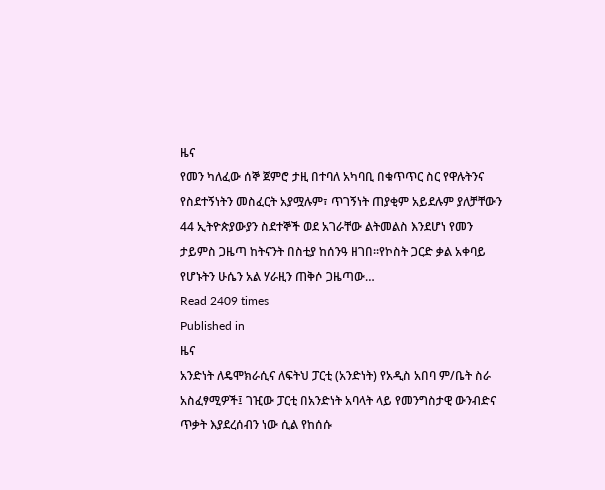ዜና
የመን ካለፈው ሰኞ ጀምሮ ታዚ በተባለ አካባቢ በቁጥጥር ስር የዋሉትንና የስደተኝነትን መስፈርት አያሟሉም፣ ጥገኝነት ጠያቂም አይደሉም ያለቻቸውን 44 ኢትዮጵያውያን ስደተኞች ወደ አገራቸው ልትመልስ እንደሆነ የመን ታይምስ ጋዜጣ ከትናንት በስቲያ ከሰንዓ ዘገበ፡፡የኮስት ጋርድ ቃል አቀባይ የሆኑትን ሁሴን አል ሃራዚን ጠቅሶ ጋዜጣው…
Read 2409 times
Published in
ዜና
አንድነት ለዴሞክራሲና ለፍትህ ፓርቲ (አንድነት) የአዲስ አበባ ም/ቤት ስራ አስፈፃሚዎች፤ ገዢው ፓርቲ በአንድነት አባላት ላይ የመንግስታዊ ውንብድና ጥቃት እያደረሰብን ነው ሲል የከሰሱ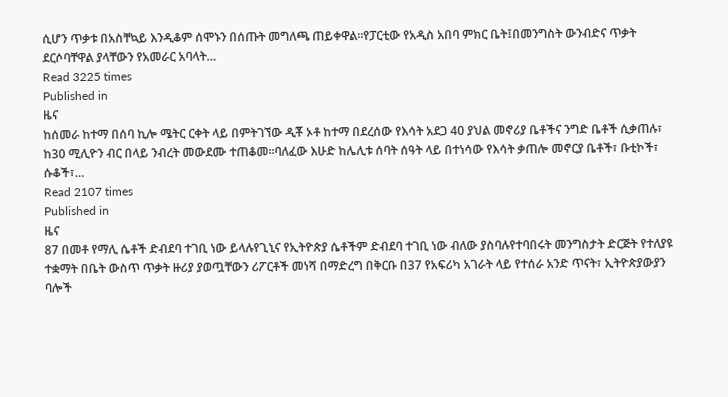ሲሆን ጥቃቱ በአስቸኳይ እንዲቆም ሰሞኑን በሰጡት መግለጫ ጠይቀዋል፡፡የፓርቲው የአዲስ አበባ ምክር ቤት፤በመንግስት ውንብድና ጥቃት ደርሶባቸዋል ያላቸውን የአመራር አባላት…
Read 3225 times
Published in
ዜና
ከሰመራ ከተማ በሰባ ኪሎ ሜትር ርቀት ላይ በምትገኘው ዲቾ ኦቶ ከተማ በደረሰው የእሳት አደጋ 40 ያህል መኖሪያ ቤቶችና ንግድ ቤቶች ሲቃጠሉ፣ ከ30 ሚሊዮን ብር በላይ ንብረት መውደሙ ተጠቆመ፡፡ባለፈው እሁድ ከሌሊቱ ሰባት ሰዓት ላይ በተነሳው የእሳት ቃጠሎ መኖርያ ቤቶች፣ ቡቲኮች፣ ሱቆች፣…
Read 2107 times
Published in
ዜና
87 በመቶ የማሊ ሴቶች ድብደባ ተገቢ ነው ይላሉየጊኒና የኢትዮጵያ ሴቶችም ድብደባ ተገቢ ነው ብለው ያስባሉየተባበሩት መንግስታት ድርጅት የተለያዩ ተቋማት በቤት ውስጥ ጥቃት ዙሪያ ያወጧቸውን ሪፖርቶች መነሻ በማድረግ በቅርቡ በ37 የአፍሪካ አገራት ላይ የተሰራ አንድ ጥናት፣ ኢትዮጵያውያን ባሎች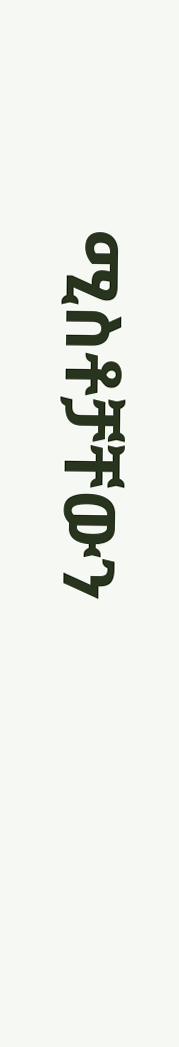ሚስቶቻቸውን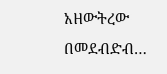አዘውትረው በመደብድብ…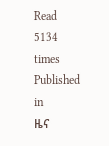Read 5134 times
Published in
ዜና